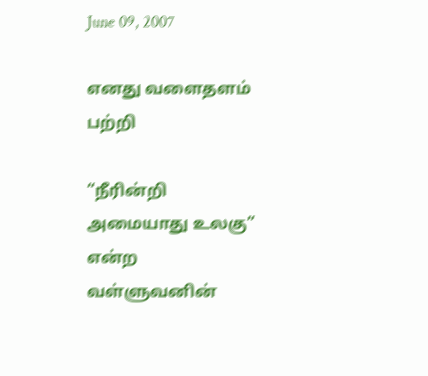June 09, 2007

எனது வளைதளம் பற்றி

“நீரின்றி அமையாது உலகு” என்ற வள்ளுவனின்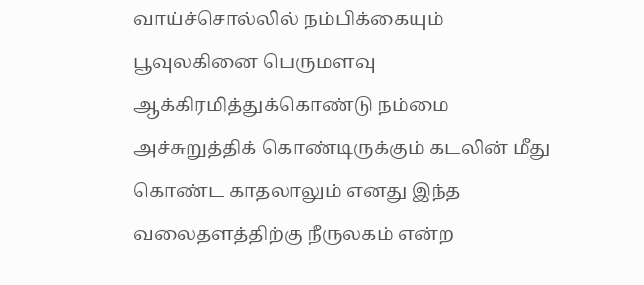வாய்ச்சொல்லில் நம்பிக்கையும் பூவுலகினை பெருமளவு ஆக்கிரமித்துக்கொண்டு நம்மை அச்சுறுத்திக் கொண்டிருக்கும் கடலின் மீது கொண்ட காதலாலும் எனது இந்த வலைதளத்திற்கு நீருலகம் என்ற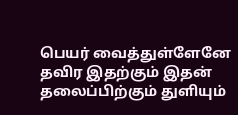பெயர் வைத்துள்ளேனே தவிர இதற்கும் இதன் தலைப்பிற்கும் துளியும்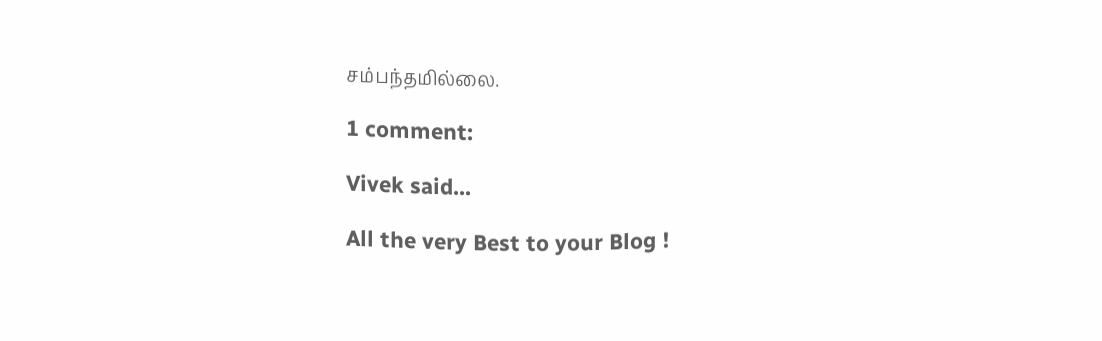சம்பந்தமில்லை.

1 comment:

Vivek said...

All the very Best to your Blog !